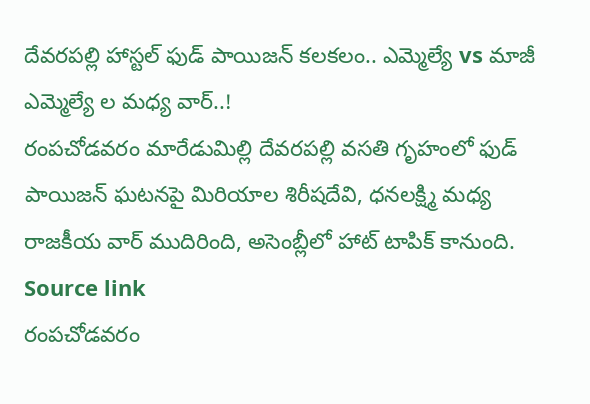దేవరపల్లి హాస్టల్ ఫుడ్ పాయిజన్ కలకలం.. ఎమ్మెల్యే vs మాజీ ఎమ్మెల్యే ల మధ్య వార్..!
రంపచోడవరం మారేడుమిల్లి దేవరపల్లి వసతి గృహంలో ఫుడ్ పాయిజన్ ఘటనపై మిరియాల శిరీషదేవి, ధనలక్ష్మి మధ్య రాజకీయ వార్ ముదిరింది, అసెంబ్లీలో హాట్ టాపిక్ కానుంది. Source link
రంపచోడవరం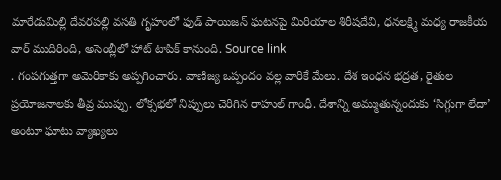మారేడుమిల్లి దేవరపల్లి వసతి గృహంలో ఫుడ్ పాయిజన్ ఘటనపై మిరియాల శిరీషదేవి, ధనలక్ష్మి మధ్య రాజకీయ వార్ ముదిరింది, అసెంబ్లీలో హాట్ టాపిక్ కానుంది. Source link
. గంపగుత్తగా అమెరికాకు అప్పగించారు. వాణిజ్య ఒప్పందం వల్ల వారికే మేలు. దేశ ఇంధన భద్రత, రైతుల ప్రయోజనాలకు తీవ్ర ముప్పు. లోక్సభలో నిప్పులు చెరిగిన రాహుల్ గాంధీ. దేశాన్ని అమ్ముతున్నందుకు ‘సిగ్గుగా లేదా’ అంటూ ఘాటు వ్యాఖ్యలు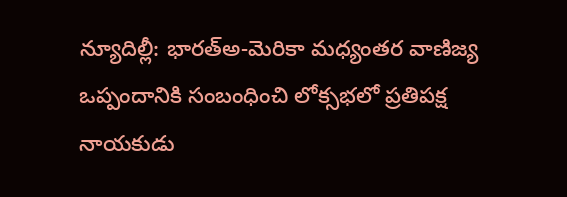న్యూదిల్లీ: భారత్అ-మెరికా మధ్యంతర వాణిజ్య ఒప్పందానికి సంబంధించి లోక్సభలో ప్రతిపక్ష నాయకుడు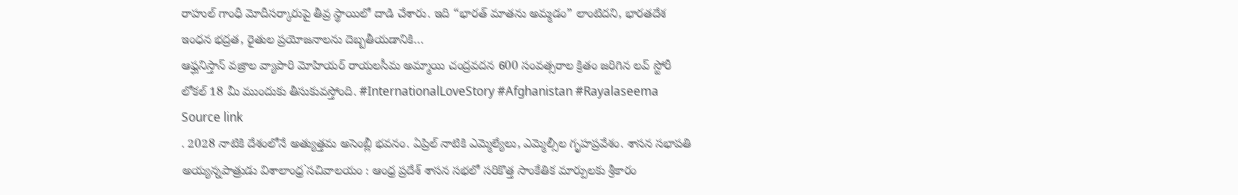రాహుల్ గాంధీ మోదీసర్కారుపై తీవ్ర స్థాయిలో దాడి చేశారు. ఇది “భారత్ మాతను అమ్మడం” లాంటిదని, భారతదేశ ఇంధన భద్రత, రైతుల ప్రయోజనాలను దెబ్బతీయడానికి…
ఆఫ్ఘనిస్తాన్ వజ్రాల వ్యాపారి మోహియర్ రాయలసీమ అమ్మాయి చంద్రవదన 600 సంవత్సరాల క్రితం జరిగిన లవ్ స్టోరీ లోకల్ 18 మీ ముందుకు తీసుకువస్తోంది. #InternationalLoveStory #Afghanistan #Rayalaseema Source link
. 2028 నాటికి దేశంలోనే అత్యుత్తమ అసెంబ్లీ భవనం. ఏప్రిల్ నాటికి ఎమ్మెల్యేలు, ఎమ్మెల్సీల గృహప్రవేశం. శాసన సభాపతి అయ్యన్నపాత్రుడు విశాలాంధ్ర`సచివాలయం : ఆంధ్ర ప్రదేశ్ శాసన సభలో సరికొత్త సాంకేతిక మార్పులకు శ్రీకారం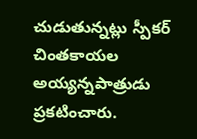చుడుతున్నట్లు స్పీకర్ చింతకాయల అయ్యన్నపాత్రుడు ప్రకటించారు.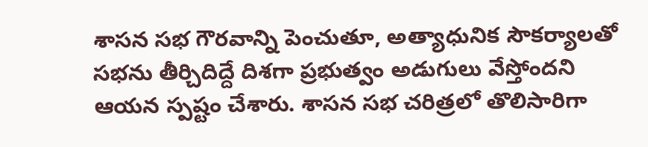శాసన సభ గౌరవాన్ని పెంచుతూ, అత్యాధునిక సౌకర్యాలతో సభను తీర్చిదిద్దే దిశగా ప్రభుత్వం అడుగులు వేస్తోందని ఆయన స్పష్టం చేశారు. శాసన సభ చరిత్రలో తొలిసారిగా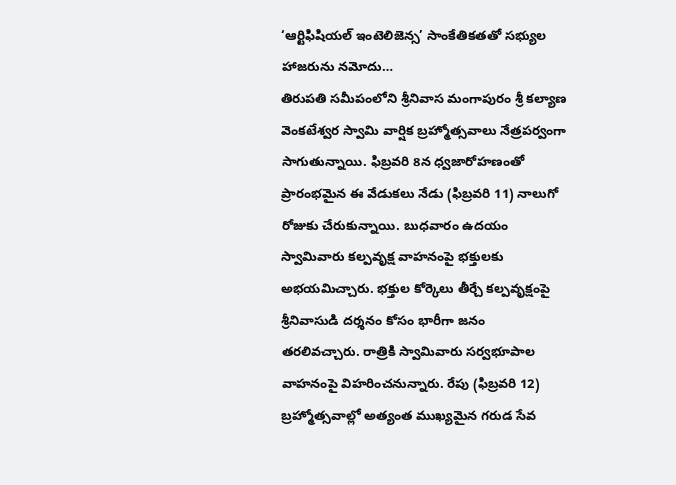‘ఆర్టిఫిషియల్ ఇంటెలిజెన్స’ సాంకేతికతతో సభ్యుల హాజరును నమోదు…
తిరుపతి సమీపంలోని శ్రీనివాస మంగాపురం శ్రీ కల్యాణ వెంకటేశ్వర స్వామి వార్షిక బ్రహ్మోత్సవాలు నేత్రపర్వంగా సాగుతున్నాయి. ఫిబ్రవరి 8న ధ్వజారోహణంతో ప్రారంభమైన ఈ వేడుకలు నేడు (ఫిబ్రవరి 11) నాలుగో రోజుకు చేరుకున్నాయి. బుధవారం ఉదయం స్వామివారు కల్పవృక్ష వాహనంపై భక్తులకు అభయమిచ్చారు. భక్తుల కోర్కెలు తీర్చే కల్పవృక్షంపై శ్రీనివాసుడి దర్శనం కోసం భారీగా జనం తరలివచ్చారు. రాత్రికి స్వామివారు సర్వభూపాల వాహనంపై విహరించనున్నారు. రేపు (ఫిబ్రవరి 12) బ్రహ్మోత్సవాల్లో అత్యంత ముఖ్యమైన గరుడ సేవ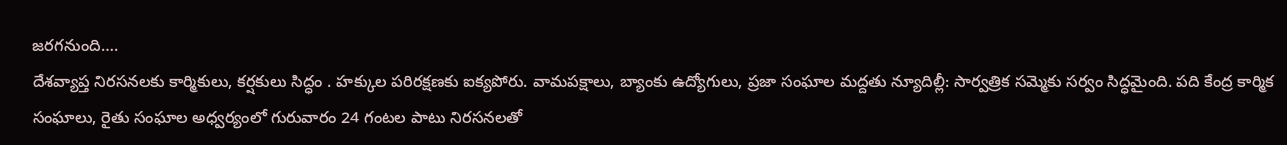జరగనుంది….
దేశవ్యాప్త నిరసనలకు కార్మికులు, కర్షకులు సిద్ధం . హక్కుల పరిరక్షణకు ఐక్యపోరు. వామపక్షాలు, బ్యాంకు ఉద్యోగులు, ప్రజా సంఘాల మద్దతు న్యూదిల్లీ: సార్వత్రిక సమ్మెకు సర్వం సిద్ధమైంది. పది కేంద్ర కార్మిక సంఘాలు, రైతు సంఘాల అధ్వర్యంలో గురువారం 24 గంటల పాటు నిరసనలతో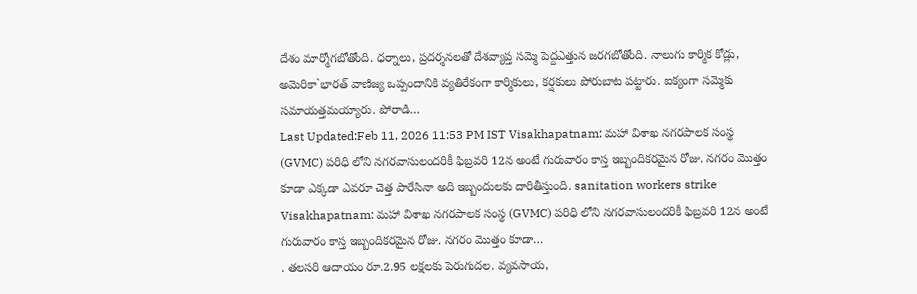దేశం మార్మోగబోతోంది. ధర్నాలు, ప్రదర్శనలతో దేశవ్యాప్త సమ్మె పెద్దఎత్తున జరగబోతోంది. నాలుగు కార్మిక కోడ్లు, అమెరికా`భారత్ వాణిజ్య ఒప్పందానికి వ్యతిరేకంగా కార్మికులు, కర్షకులు పోరుబాట పట్టారు. ఐక్యంగా సమ్మెకు సమాయత్తమయ్యారు. పోరాడి…
Last Updated:Feb 11, 2026 11:53 PM IST Visakhapatnam: మహా విశాఖ నగరపాలక సంస్థ (GVMC) పరిధి లోని నగరవాసులందరికీ ఫిబ్రవరి 12న అంటే గురువారం కాస్త ఇబ్బందికరమైన రోజు. నగరం మొత్తం కూడా ఎక్కడా ఎవరూ చెత్త పారేసినా అది ఇబ్బందులకు దారితీస్తుంది. sanitation workers strike Visakhapatnam: మహా విశాఖ నగరపాలక సంస్థ (GVMC) పరిధి లోని నగరవాసులందరికీ ఫిబ్రవరి 12న అంటే గురువారం కాస్త ఇబ్బందికరమైన రోజు. నగరం మొత్తం కూడా…
. తలసరి ఆదాయం రూ.2.95 లక్షలకు పెరుగుదల. వ్యవసాయ,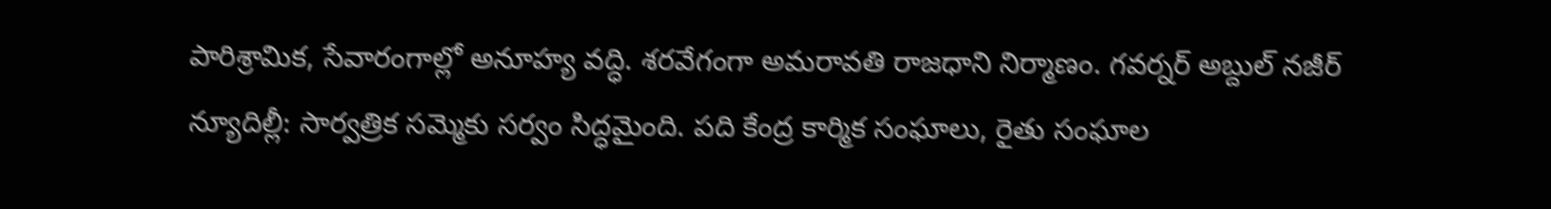పారిశ్రామిక, సేవారంగాల్లో అనూహ్య వద్ధి. శరవేగంగా అమరావతి రాజధాని నిర్మాణం. గవర్నర్ అబ్దుల్ నజీర్ న్యూదిల్లీ: సార్వత్రిక సమ్మెకు సర్వం సిద్ధమైంది. పది కేంద్ర కార్మిక సంఘాలు, రైతు సంఘాల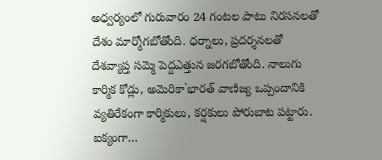అధ్వర్యంలో గురువారం 24 గంటల పాటు నిరసనలతో దేశం మార్మోగబోతోంది. ధర్నాలు, ప్రదర్శనలతో దేశవ్యాప్త సమ్మె పెద్దఎత్తున జరగబోతోంది. నాలుగు కార్మిక కోడ్లు, అమెరికా`భారత్ వాణిజ్య ఒప్పందానికి వ్యతిరేకంగా కార్మికులు, కర్షకులు పోరుబాట పట్టారు. ఐక్యంగా…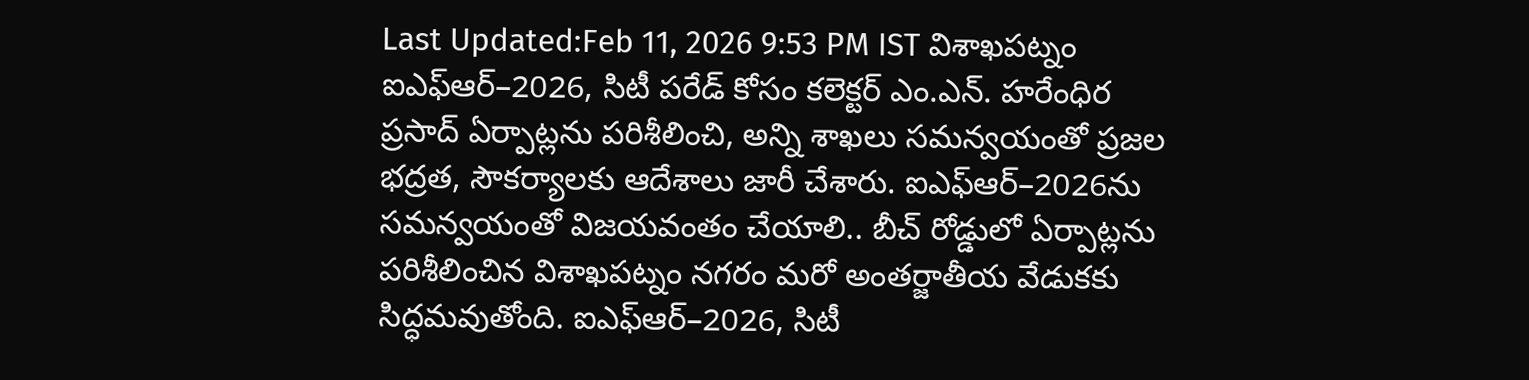Last Updated:Feb 11, 2026 9:53 PM IST విశాఖపట్నం ఐఎఫ్ఆర్–2026, సిటీ పరేడ్ కోసం కలెక్టర్ ఎం.ఎన్. హరేంధిర ప్రసాద్ ఏర్పాట్లను పరిశీలించి, అన్ని శాఖలు సమన్వయంతో ప్రజల భద్రత, సౌకర్యాలకు ఆదేశాలు జారీ చేశారు. ఐఎఫ్ఆర్–2026ను సమన్వయంతో విజయవంతం చేయాలి.. బీచ్ రోడ్డులో ఏర్పాట్లను పరిశీలించిన విశాఖపట్నం నగరం మరో అంతర్జాతీయ వేడుకకు సిద్ధమవుతోంది. ఐఎఫ్ఆర్–2026, సిటీ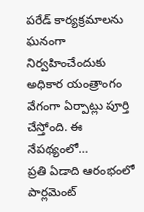పరేడ్ కార్యక్రమాలను ఘనంగా నిర్వహించేందుకు అధికార యంత్రాంగం వేగంగా ఏర్పాట్లు పూర్తి చేస్తోంది. ఈ నేపథ్యంలో…
ప్రతి ఏడాది ఆరంభంలో పార్లమెంట్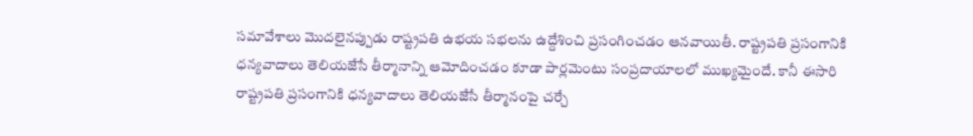సమావేశాలు మొదలైనప్పుడు రాష్ట్రపతి ఉభయ సభలను ఉద్దేశించి ప్రసంగించడం ఆనవాయితీ. రాష్ట్రపతి ప్రసంగానికి ధన్యవాదాలు తెలియజేసే తీర్మానాన్ని ఆమోదించడం కూడా పార్లమెంటు సంప్రదాయాలలో ముఖ్యమైందే. కానీ ఈసారి రాష్ట్రపతి ప్రసంగానికి ధన్యవాదాలు తెలియజేసే తీర్మానంపై చర్చే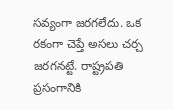సవ్యంగా జరగలేదు. ఒక రకంగా చెప్తే అసలు చర్చ జరగనట్టే. రాష్ట్రపతి ప్రసంగానికి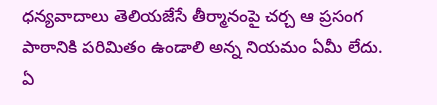ధన్యవాదాలు తెలియజేసే తీర్మానంపై చర్చ ఆ ప్రసంగ పాఠానికి పరిమితం ఉండాలి అన్న నియమం ఏమీ లేదు. ఏ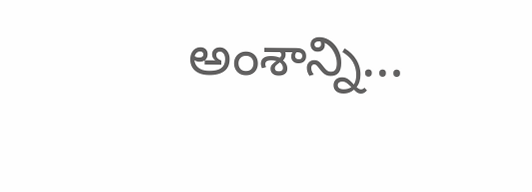అంశాన్ని…